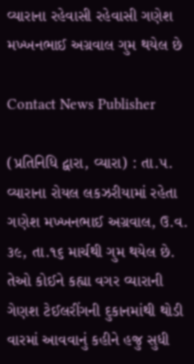વ્યારાના રહેવાસી રહેવાસી ગણેશ મખ્ખનભાઈ અગ્રવાલ ગુમ થયેલ છે

Contact News Publisher

(પ્રતિનિધિ દ્વારા, વ્યારા) : તા.૫. વ્યારાના રોયલ લકઝરીયામાં રહેતા ગણેશ મખ્ખનભાઈ અગ્રવાલ, ઉ.વ. ૩૯, તા.૧૬ માર્ચથી ગુમ થયેલ છે. તેઓ કોઈને કહ્યા વગર વ્યારાની ગેણશ ટેઈલરીંગની દુકાનમાંથી થોડી વારમાં આવવાનું કહીને હજુ સુધી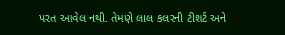પરત આવેલ નથી. તેમણે લાલ કલરની ટીશર્ટ અને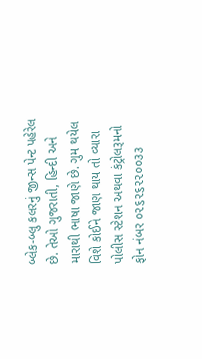બ્લેક-બ્લુ કલરનું જીન્સ પેન્ટ પહેરેલ છે. તેઓ ગુજરાતી, હિન્દી અને મારાથી ભાષા જાણે છે. ગુમ થયેલ વિશે કોઈને જાણ થાય તો વ્યારા પોલીસ સ્ટેશન અથવા કંટ્રોલરૂમનો ફોન નંબર ૦૨૬૨૬૨૨૦૦૩૩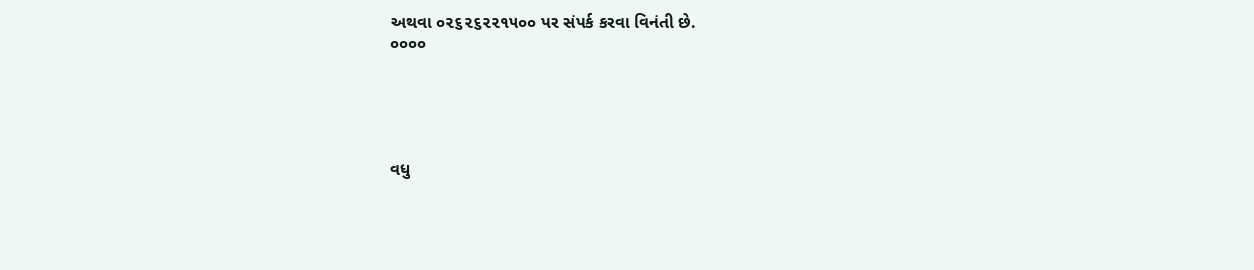અથવા ૦૨૬૨૬૨૨૧૫૦૦ પર સંપર્ક કરવા વિનંતી છે.
૦૦૦૦





વધુ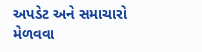અપડેટ અને સમાચારો મેળવવા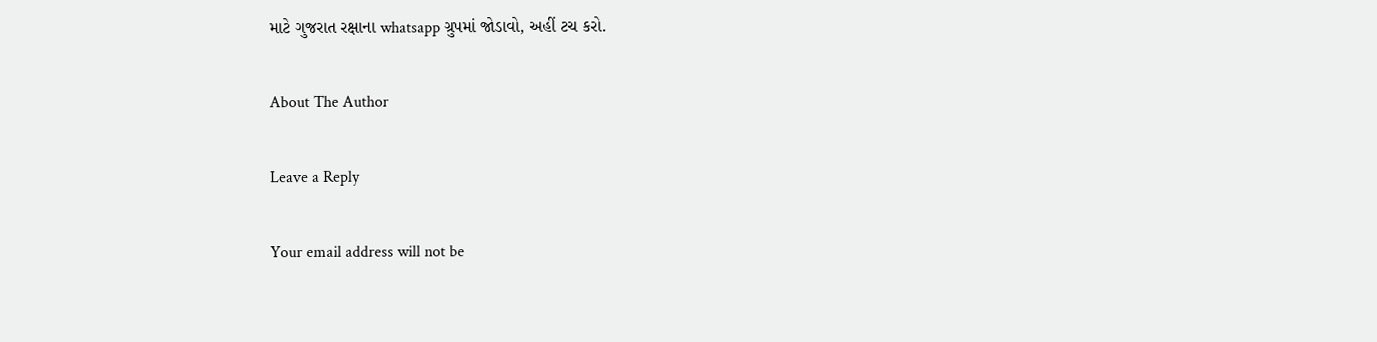માટે ગુજરાત રક્ષાના whatsapp ગ્રુપમાં જોડાવો, અહીં ટચ કરો.

About The Author

Leave a Reply

Your email address will not be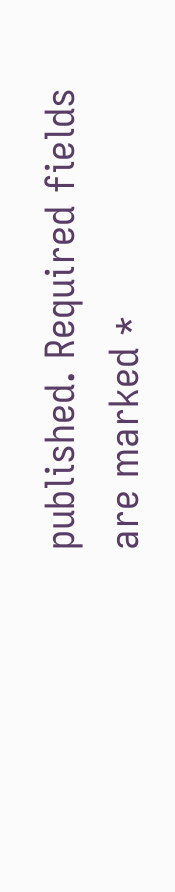published. Required fields are marked *